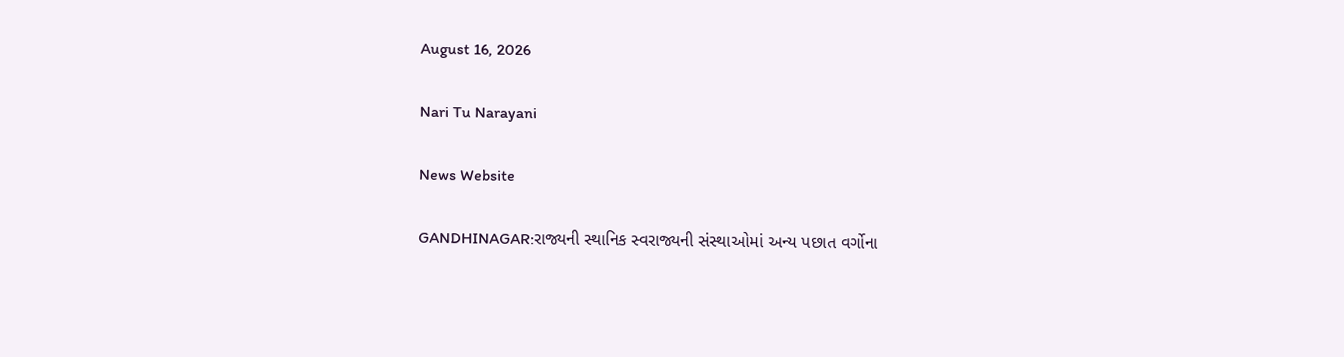August 16, 2026

Nari Tu Narayani

News Website

GANDHINAGAR:રાજ્યની સ્થાનિક સ્વરાજ્યની સંસ્થાઓમાં અન્ય પછાત વર્ગોના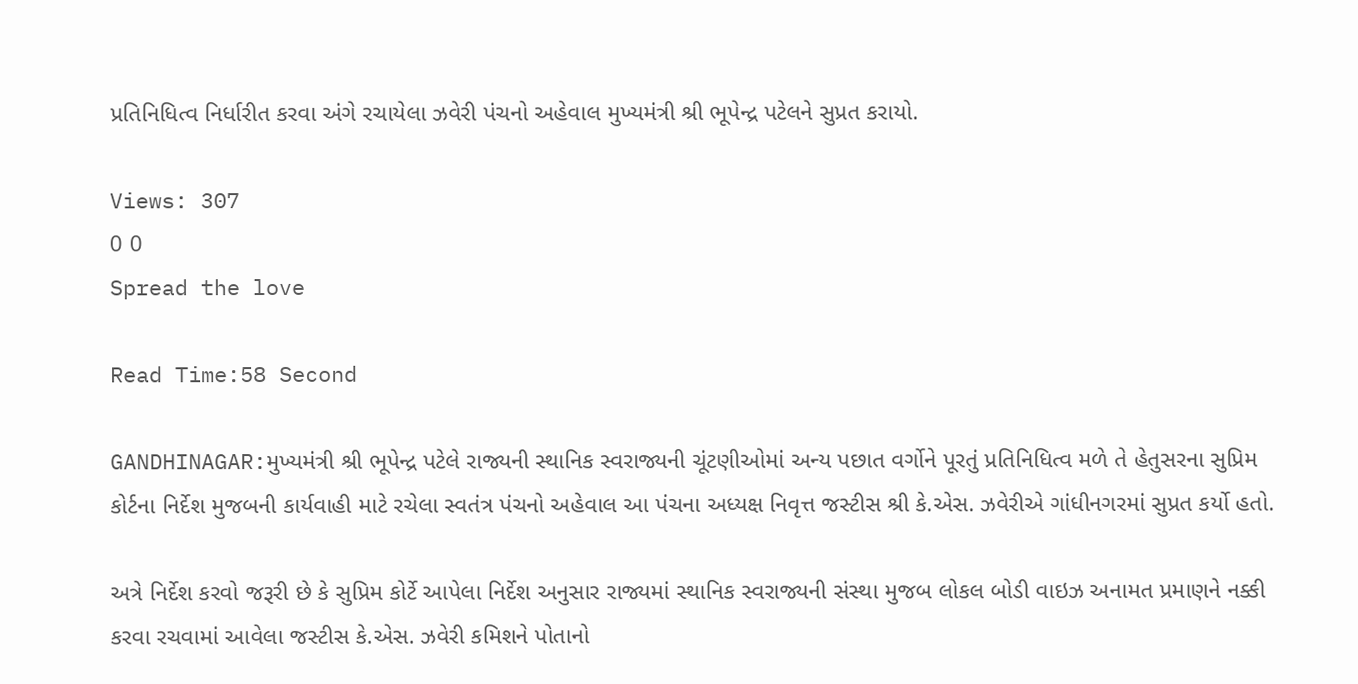પ્રતિનિધિત્વ નિર્ધારીત કરવા અંગે રચાયેલા ઝવેરી પંચનો અહેવાલ મુખ્યમંત્રી શ્રી ભૂપેન્દ્ર પટેલને સુપ્રત કરાયો.

Views: 307
0 0
Spread the love

Read Time:58 Second

GANDHINAGAR:મુખ્યમંત્રી શ્રી ભૂપેન્દ્ર પટેલે રાજ્યની સ્થાનિક સ્વરાજ્યની ચૂંટણીઓમાં અન્ય પછાત વર્ગોને પૂરતું પ્રતિનિધિત્વ મળે તે હેતુસરના સુપ્રિમ કોર્ટના નિર્દેશ મુજબની કાર્યવાહી માટે રચેલા સ્વતંત્ર પંચનો અહેવાલ આ પંચના અધ્યક્ષ નિવૃત્ત જસ્ટીસ શ્રી કે.એસ. ઝવેરીએ ગાંધીનગરમાં સુપ્રત કર્યો હતો.

અત્રે નિર્દેશ કરવો જરૂરી છે કે સુપ્રિમ કોર્ટે આપેલા નિર્દેશ અનુસાર રાજ્યમાં સ્થાનિક સ્વરાજ્યની સંસ્થા મુજબ લોકલ બોડી વાઇઝ અનામત પ્રમાણને નક્કી કરવા રચવામાં આવેલા જસ્ટીસ કે.એસ. ઝવેરી કમિશને પોતાનો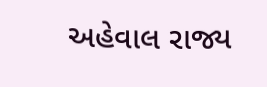અહેવાલ રાજ્ય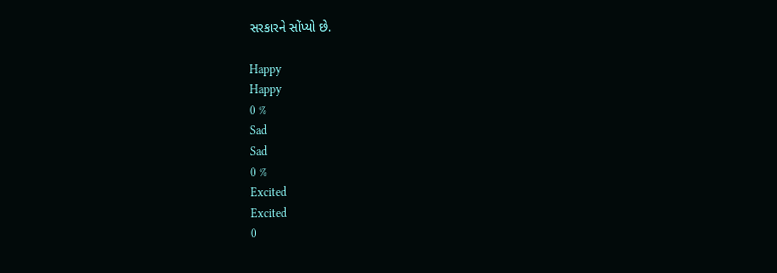સરકારને સોંપ્યો છે.

Happy
Happy
0 %
Sad
Sad
0 %
Excited
Excited
0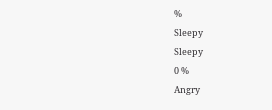%
Sleepy
Sleepy
0 %
Angry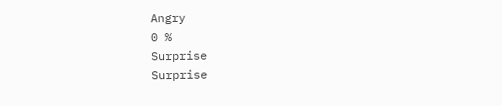Angry
0 %
Surprise
Surprise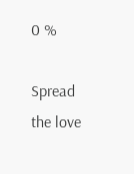0 %

Spread the love